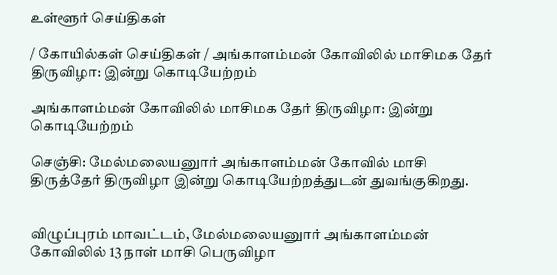உள்ளூர் செய்திகள்

/ கோயில்கள் செய்திகள் / அங்காளம்மன் கோவிலில் மாசிமக தேர் திருவிழா: இன்று கொடியேற்றம்

அங்காளம்மன் கோவிலில் மாசிமக தேர் திருவிழா: இன்று கொடியேற்றம்

செஞ்சி: மேல்மலையனுார் அங்காளம்மன் கோவில் மாசி திருத்தேர் திருவிழா இன்று கொடியேற்றத்துடன் துவங்குகிறது.


விழுப்புரம் மாவட்டம், மேல்மலையனுார் அங்காளம்மன் கோவிலில் 13 நாள் மாசி பெருவிழா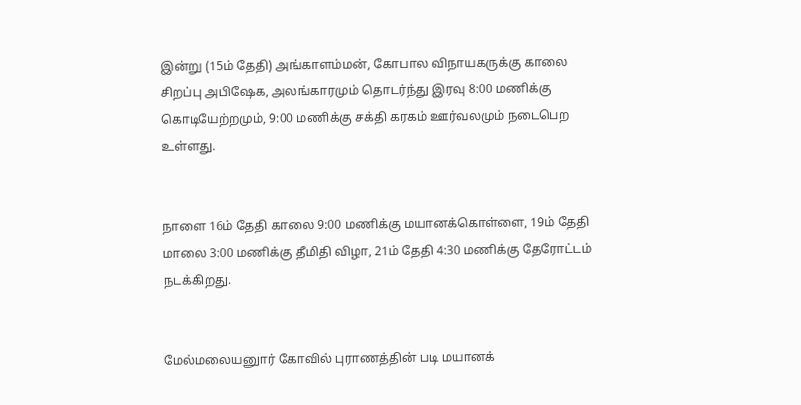இன்று (15ம் தேதி) அங்காளம்மன், கோபால விநாயகருக்கு காலை சிறப்பு அபிஷேக, அலங்காரமும் தொடர்ந்து இரவு 8:00 மணிக்கு கொடியேற்றமும், 9:00 மணிக்கு சக்தி கரகம் ஊர்வலமும் நடைபெற உள்ளது.


நாளை 16ம் தேதி காலை 9:00 மணிக்கு மயானக்கொள்ளை, 19ம் தேதி மாலை 3:00 மணிக்கு தீமிதி விழா, 21ம் தேதி 4:30 மணிக்கு தேரோட்டம் நடக்கிறது.


மேல்மலையனுார் கோவில் புராணத்தின் படி மயானக்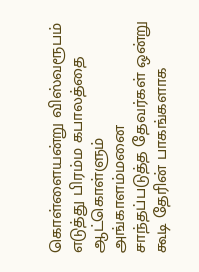கொள்ளையன்று விஸ்வரூபம் எடுத்து பிரம்ம கபாலத்தை ஆட்கொள்ளும் அங்காளம்மனை சாந்தப்படுத்த தேவர்கள் ஒன்று கூடி தேரின் பாகங்களாக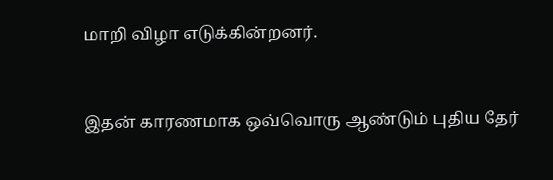மாறி விழா எடுக்கின்றனர்.


இதன் காரணமாக ஒவ்வொரு ஆண்டும் புதிய தேர்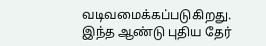வடிவமைக்கப்படுகிறது. இந்த ஆண்டு புதிய தேர்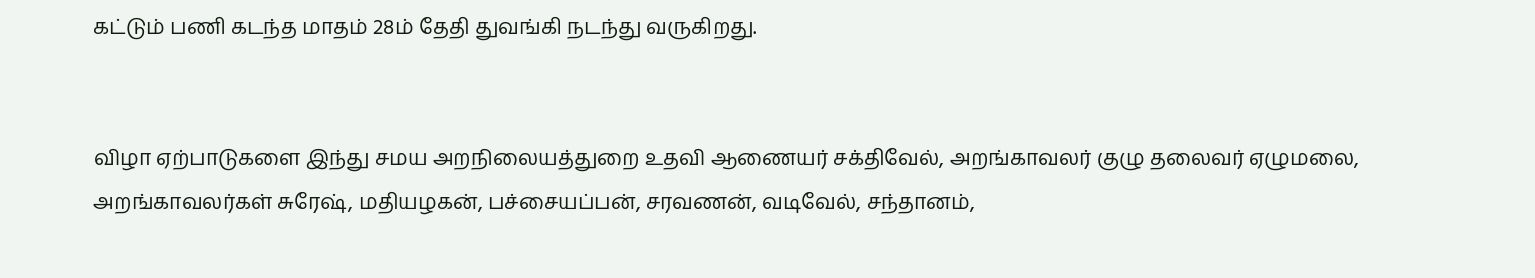கட்டும் பணி கடந்த மாதம் 28ம் தேதி துவங்கி நடந்து வருகிறது.


விழா ஏற்பாடுகளை இந்து சமய அறநிலையத்துறை உதவி ஆணையர் சக்திவேல், அறங்காவலர் குழு தலைவர் ஏழுமலை, அறங்காவலர்கள் சுரேஷ், மதியழகன், பச்சையப்பன், சரவணன், வடிவேல், சந்தானம்,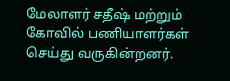மேலாளர் சதீஷ் மற்றும் கோவில் பணியாளர்கள் செய்து வருகின்றனர்.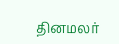தினமலர்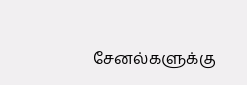சேனல்களுக்கு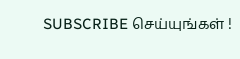SUBSCRIBE செய்யுங்கள் !